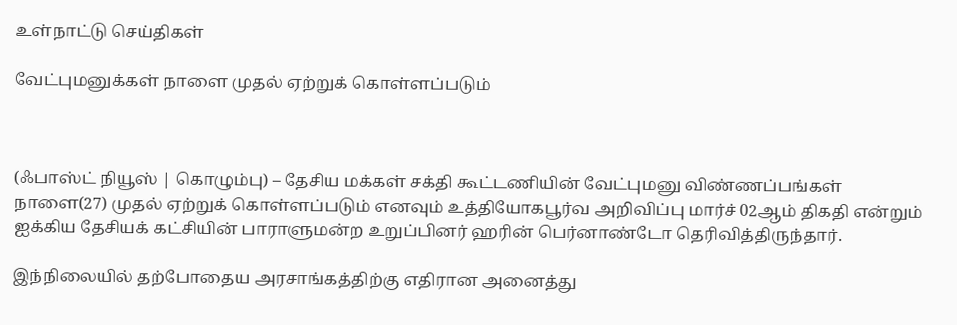உள்நாட்டு செய்திகள்

வேட்புமனுக்கள் நாளை முதல் ஏற்றுக் கொள்ளப்படும்



(ஃபாஸ்ட் நியூஸ் | கொழும்பு) – தேசிய மக்கள் சக்தி கூட்டணியின் வேட்புமனு விண்ணப்பங்கள் நாளை(27) முதல் ஏற்றுக் கொள்ளப்படும் எனவும் உத்தியோகபூர்வ அறிவிப்பு மார்ச் 02ஆம் திகதி என்றும் ஐக்கிய தேசியக் கட்சியின் பாராளுமன்ற உறுப்பினர் ஹரின் பெர்னாண்டோ தெரிவித்திருந்தார்.

இந்நிலையில் தற்போதைய அரசாங்கத்திற்கு எதிரான அனைத்து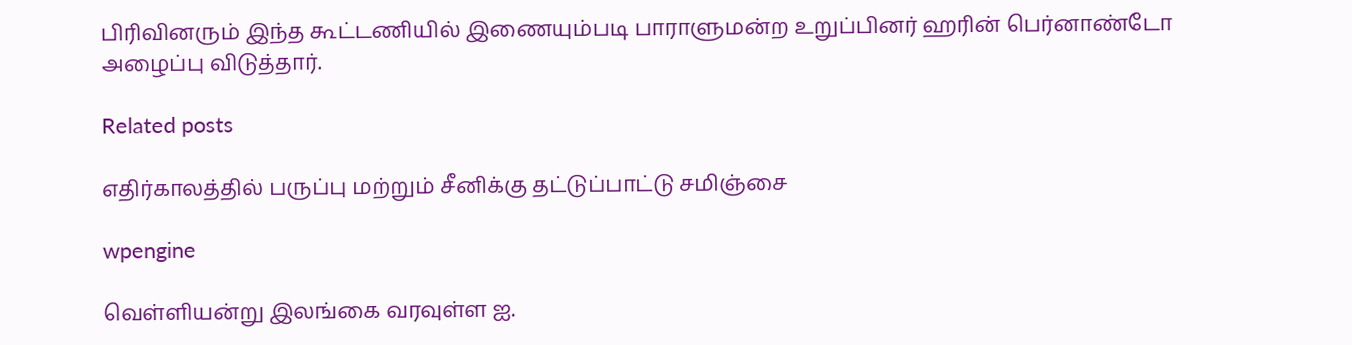பிரிவினரும் இந்த கூட்டணியில் இணையும்படி பாராளுமன்ற உறுப்பினர் ஹரின் பெர்னாண்டோ அழைப்பு விடுத்தார்.

Related posts

எதிர்காலத்தில் பருப்பு மற்றும் சீனிக்கு தட்டுப்பாட்டு சமிஞ்சை

wpengine

வெள்ளியன்று இலங்கை வரவுள்ள ஐ.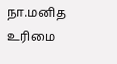நா.மனித உரிமை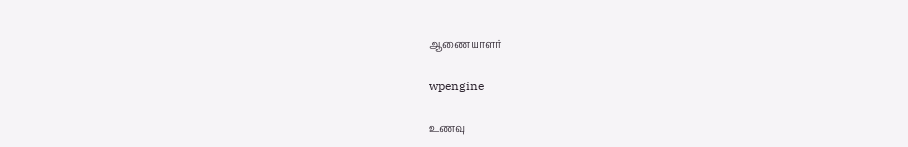ஆணையாளர்

wpengine

உணவு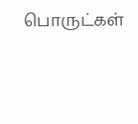பொருட்கள்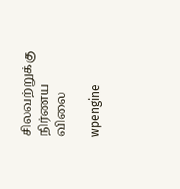சிலவற்றுக்கு நிர்ணய விலை

wpengine